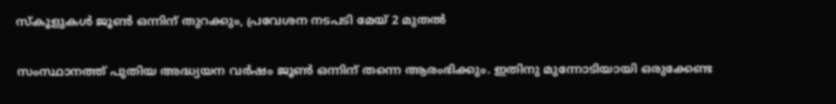സ്കൂളുകൾ ജൂൺ ഒന്നിന് തുറക്കും, പ്രവേശന നടപടി മേയ് 2 മുതൽ

സംസ്ഥാനത്ത് പുതിയ അദ്ധ്യയന വർഷം ജൂൺ ഒന്നിന് തന്നെ ആരംഭിക്കും. ഇതിനു മുന്നോടിയായി ഒരുക്കേണ്ട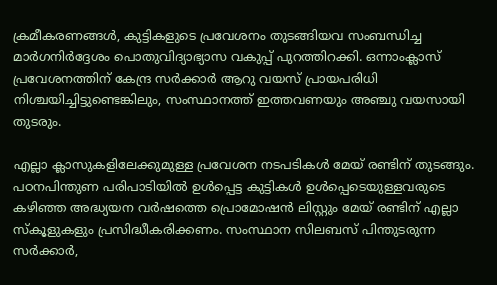ക്രമീകരണങ്ങൾ, കുട്ടികളുടെ പ്രവേശനം തുടങ്ങിയവ സംബന്ധിച്ച മാർഗനിർദ്ദേശം പൊതുവിദ്യാഭ്യാസ വകുപ്പ് പുറത്തിറക്കി. ഒന്നാംക്ലാസ് പ്രവേശനത്തിന് കേന്ദ്ര സർക്കാർ ആറു വയസ് പ്രായപരിധി നിശ്ചയിച്ചിട്ടുണ്ടെങ്കിലും, സംസ്ഥാനത്ത് ഇത്തവണയും അഞ്ചു വയസായി തുടരും.

എല്ലാ ക്ലാസുകളിലേക്കുമുള്ള പ്രവേശന നടപടികൾ മേയ് രണ്ടിന് തുടങ്ങും. പഠനപിന്തുണ പരിപാടിയിൽ ഉൾപ്പെട്ട കുട്ടികൾ ഉൾപ്പെടെയുള്ളവരുടെ കഴിഞ്ഞ അദ്ധ്യയന വർഷത്തെ പ്രൊമോഷൻ ലിസ്റ്റും മേയ് രണ്ടിന് എല്ലാ സ്കൂളുകളും പ്രസിദ്ധീകരിക്കണം. സംസ്ഥാന സിലബസ് പിന്തുടരുന്ന സർക്കാർ,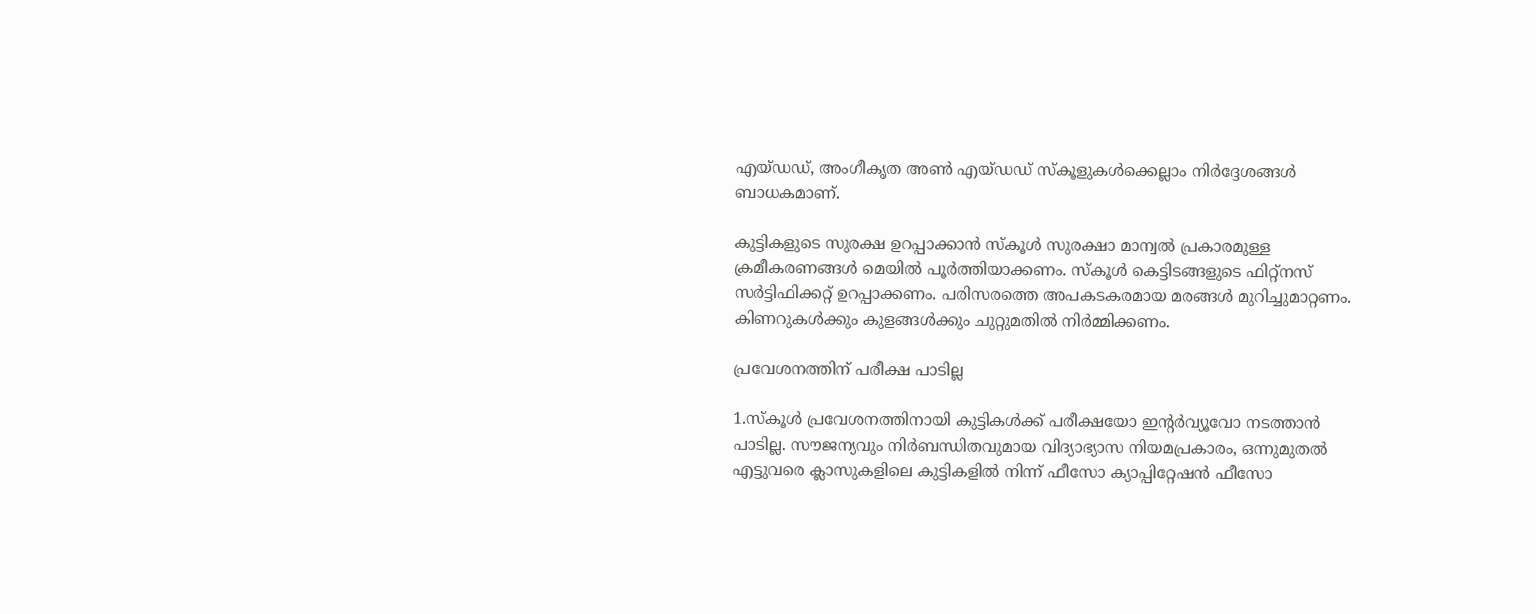എയ്ഡഡ്, അംഗീകൃത അൺ എയ്‌ഡഡ് സ്കൂളുകൾക്കെല്ലാം നിർദ്ദേശങ്ങൾ ബാധകമാണ്.

കുട്ടികളുടെ സുരക്ഷ ഉറപ്പാക്കാൻ സ്കൂൾ സുരക്ഷാ മാന്വൽ പ്രകാരമുള്ള ക്രമീകരണങ്ങൾ മെയിൽ പൂർത്തിയാക്കണം. സ്കൂൾ കെട്ടിടങ്ങളുടെ ഫിറ്റ്നസ് സർട്ടിഫിക്കറ്റ് ഉറപ്പാക്കണം. പരിസരത്തെ അപകടകരമായ മരങ്ങൾ മുറിച്ചുമാറ്റണം. കിണറുകൾക്കും കുളങ്ങൾക്കും ചുറ്റുമതിൽ നിർമ്മിക്കണം.

പ്രവേശനത്തിന് പരീക്ഷ പാടില്ല

1.സ്കൂ‌ൾ പ്രവേശനത്തിനായി കുട്ടികൾക്ക് പരീക്ഷയോ ഇന്റർവ്യൂവോ നടത്താൻ പാടില്ല. സൗജന്യവും നിർബന്ധിതവുമായ വിദ്യാഭ്യാസ നിയമപ്രകാരം, ഒന്നുമുതൽ എട്ടുവരെ ക്ലാസുകളിലെ കുട്ടികളിൽ നിന്ന് ഫീസോ ക്യാപ്പിറ്റേഷൻ ഫീസോ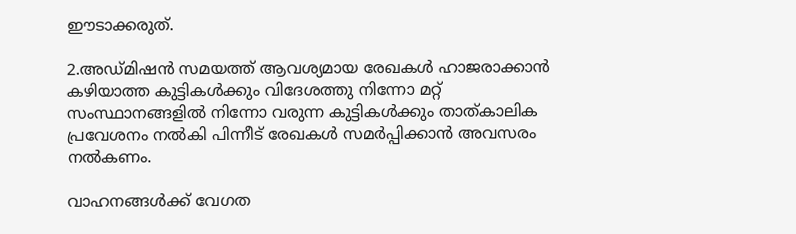ഈടാക്കരുത്.

2.അഡ്മിഷൻ സമയത്ത് ആവശ്യമായ രേഖകൾ ഹാജരാക്കാൻ കഴിയാത്ത കുട്ടികൾക്കും വിദേശത്തു നിന്നോ മറ്റ് സംസ്ഥാനങ്ങളിൽ നിന്നോ വരുന്ന കുട്ടികൾക്കും താത്കാലിക പ്രവേശനം നൽകി പിന്നീട് രേഖകൾ സമർപ്പിക്കാൻ അവസരം നൽകണം.

വാഹനങ്ങൾക്ക് വേഗത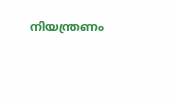നിയന്ത്രണം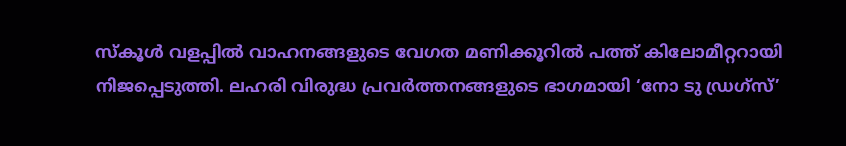സ്കൂ‌ൾ വളപ്പിൽ വാഹനങ്ങളുടെ വേഗത മണിക്കൂറിൽ പത്ത് കിലോമീറ്ററായി നിജപ്പെടുത്തി. ലഹരി വിരുദ്ധ പ്രവർത്തനങ്ങളുടെ ഭാഗമായി ‘നോ ടു ഡ്രഗ്സ്’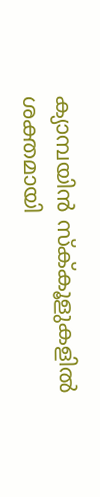ക്യാമ്പയിൻ സ്ക്‌കൂളുകളിൽ ശക്തമായി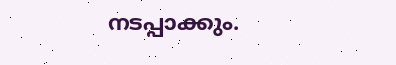നടപ്പാക്കും.